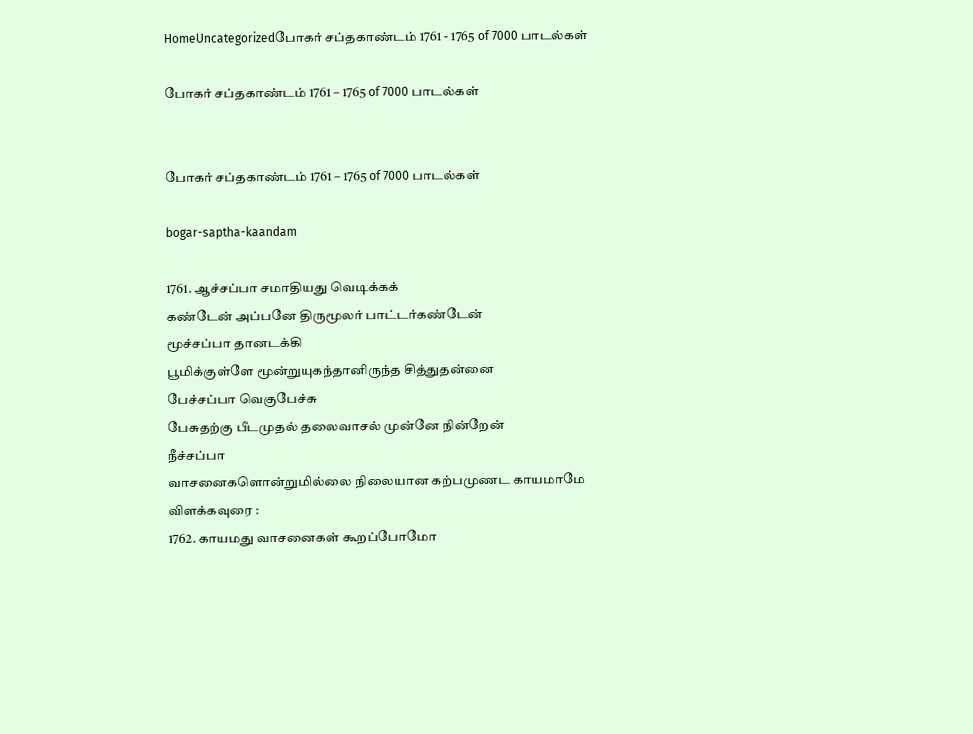HomeUncategorizedபோகர் சப்தகாண்டம் 1761 - 1765 of 7000 பாடல்கள்

போகர் சப்தகாண்டம் 1761 – 1765 of 7000 பாடல்கள்


போகர் சப்தகாண்டம் 1761 – 1765 of 7000 பாடல்கள்

bogar-saptha-kaandam

1761. ஆச்சப்பா சமாதியது வெடிக்கக்
கண்டேன் அப்பனே திருமூலர் பாட்டர்கண்டேன்
மூச்சப்பா தானடக்கி
பூமிக்குள்ளே மூன்றுயுகந்தானிருந்த சித்துதன்னை
பேச்சப்பா வெகுபேச்சு
பேசுதற்கு பீடமுதல் தலைவாசல் முன்னே நின்றேன்
நீச்சப்பா
வாசனைகளொன்றுமில்லை நிலையான கற்பமுணட காயமாமே
விளக்கவுரை :
1762. காயமது வாசனைகள் கூறப்போமோ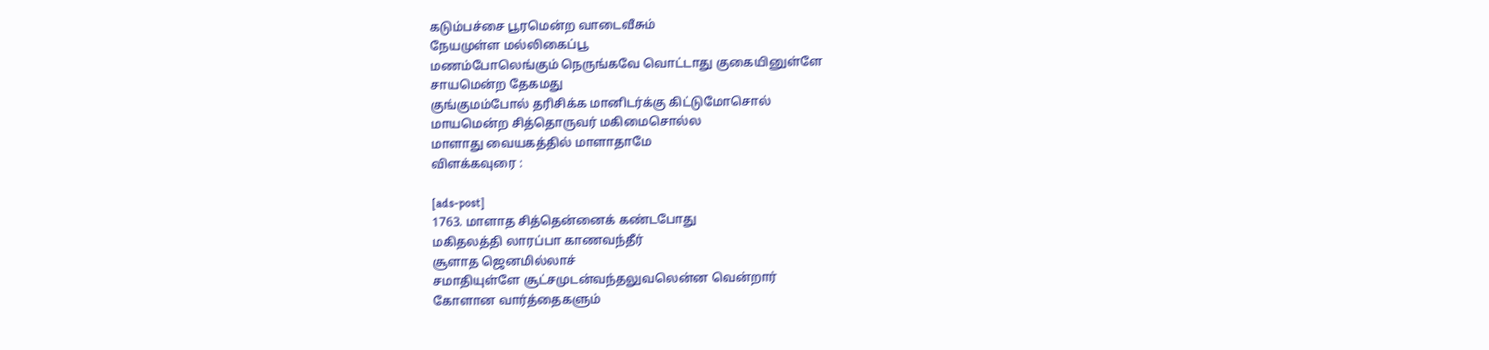கடும்பச்சை பூரமென்ற வாடைவீசும்
நேயமுள்ள மல்லிகைப்பூ
மணம்போலெங்கும் நெருங்கவே வொட்டாது குகையினுள்ளே
சாயமென்ற தேகமது
குங்குமம்போல் தரிசிக்க மானிடர்க்கு கிட்டுமோசொல்
மாயமென்ற சித்தொருவர் மகிமைசொல்ல
மாளாது வையகத்தில் மாளாதாமே
விளக்கவுரை :

[ads-post]
1763. மாளாத சித்தென்னைக் கண்டபோது
மகிதலத்தி லாரப்பா காணவந்தீர்
சூளாத ஜெனமில்லாச்
சமாதியுள்ளே சூட்சமுடன்வந்தலுவலென்ன வென்றார்
கோளான வார்த்தைகளும்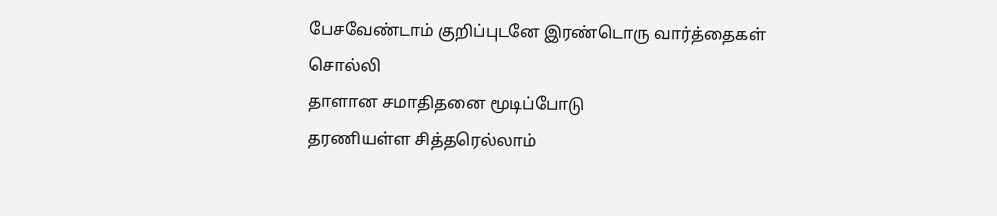பேசவேண்டாம் குறிப்புடனே இரண்டொரு வார்த்தைகள்
சொல்லி
தாளான சமாதிதனை மூடிப்போடு
தரணியள்ள சித்தரெல்லாம்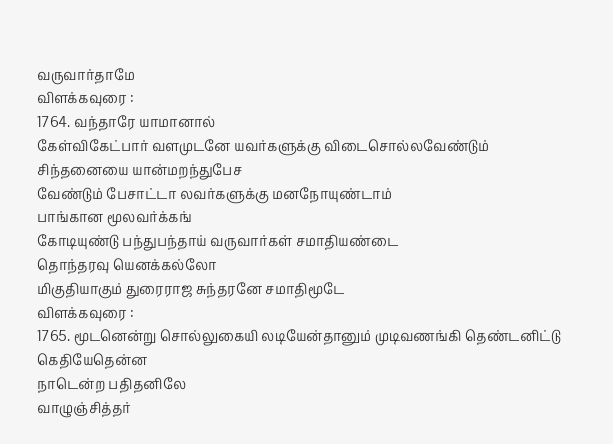வருவார்தாமே
விளக்கவுரை :
1764. வந்தாரே யாமானால்
கேள்விகேட்பார் வளமுடனே யவர்களுக்கு விடைசொல்லவேண்டும்
சிந்தனையை யான்மறந்துபேச
வேண்டும் பேசாட்டா லவர்களுக்கு மனநோயுண்டாம்
பாங்கான மூலவர்க்கங்
கோடியுண்டு பந்துபந்தாய் வருவார்கள் சமாதியண்டை
தொந்தரவு யெனக்கல்லோ
மிகுதியாகும் துரைராஜ சுந்தரனே சமாதிமூடே
விளக்கவுரை :
1765. மூடனென்று சொல்லுகையி லடியேன்தானும் முடிவணங்கி தெண்டனிட்டு கெதியேதென்ன
நாடென்ற பதிதனிலே
வாழுஞ்சித்தர்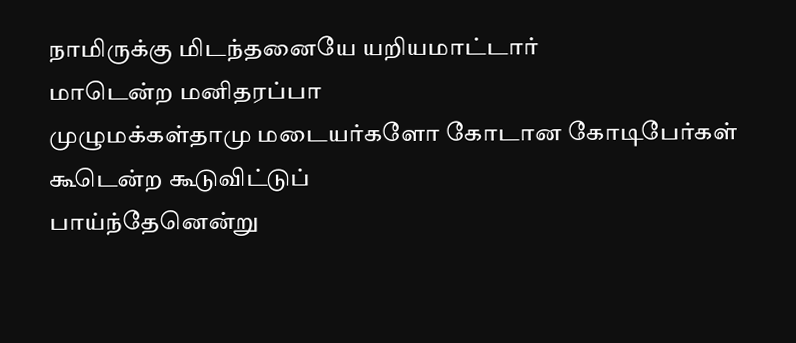நாமிருக்கு மிடந்தனையே யறியமாட்டார்
மாடென்ற மனிதரப்பா
முழுமக்கள்தாமு மடையர்களோ கோடான கோடிபேர்கள்
கூடென்ற கூடுவிட்டுப்
பாய்ந்தேனென்று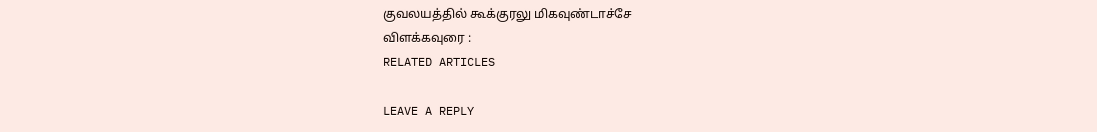குவலயத்தில் கூக்குரலு மிகவுண்டாச்சே
விளக்கவுரை :
RELATED ARTICLES

LEAVE A REPLY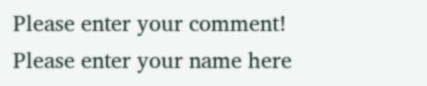Please enter your comment!
Please enter your name here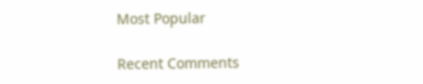Most Popular

Recent Comments